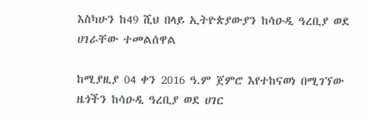እስካሁን ከ49 ሺህ በላይ ኢትዮጵያውያን ከሳዑዲ ዓረቢያ ወደ ሀገራቸው ተመልሰዋል

ከሚያዚያ 04 ቀን 2016 ዓ.ም ጀምሮ እየተከናወነ በሚገኘው ዜጎችን ከሳዑዲ ዓረቢያ ወደ ሀገር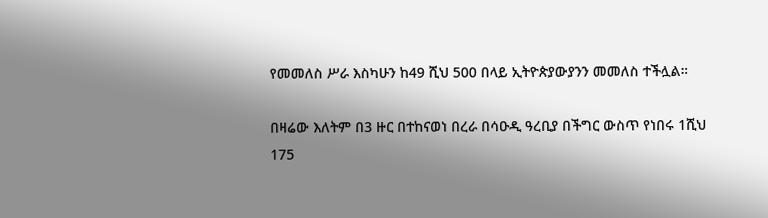የመመለስ ሥራ እስካሁን ከ49 ሺህ 500 በላይ ኢትዮጵያውያንን መመለስ ተችሏል።

በዛሬው እለትም በ3 ዙር በተከናወነ በረራ በሳዑዲ ዓረቢያ በችግር ውስጥ የነበሩ 1ሺህ 175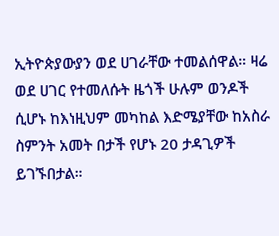ኢትዮጵያውያን ወደ ሀገራቸው ተመልሰዋል። ዛሬ ወደ ሀገር የተመለሱት ዜጎች ሁሉም ወንዶች ሲሆኑ ከእነዚህም መካከል እድሜያቸው ከአስራ ስምንት አመት በታች የሆኑ 20 ታዳጊዎች ይገኙበታል።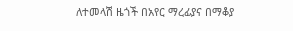ለተመላሽ ዜጎች በአየር ማረፊያና በማቆያ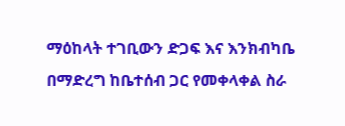ማዕከላት ተገቢውን ድጋፍ እና እንክብካቤ በማድረግ ከቤተሰብ ጋር የመቀላቀል ስራ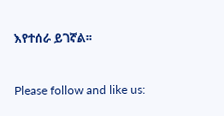እየተሰራ ይገኛል፡፡



Please follow and like us: